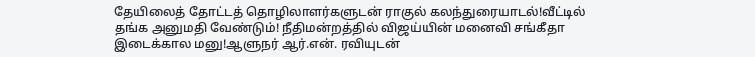தேயிலைத் தோட்டத் தொழிலாளர்களுடன் ராகுல் கலந்துரையாடல்!வீட்டில் தங்க அனுமதி வேண்டும்! நீதிமன்றத்தில் விஜய்யின் மனைவி சங்கீதா இடைக்கால மனு!ஆளுநர் ஆர்.என். ரவியுடன்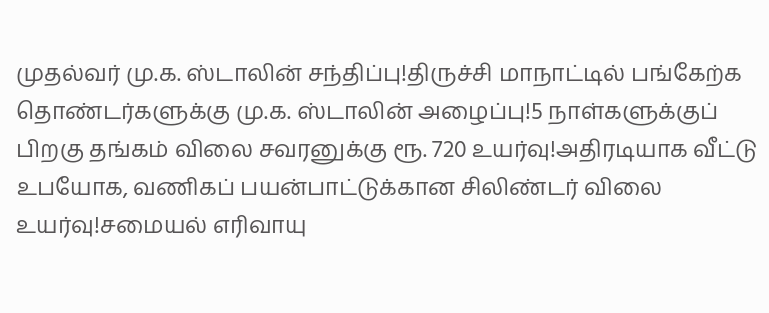முதல்வர் மு.க. ஸ்டாலின் சந்திப்பு!திருச்சி மாநாட்டில் பங்கேற்க தொண்டர்களுக்கு மு.க. ஸ்டாலின் அழைப்பு!5 நாள்களுக்குப் பிறகு தங்கம் விலை சவரனுக்கு ரூ. 720 உயர்வு!அதிரடியாக வீட்டு உபயோக, வணிகப் பயன்பாட்டுக்கான சிலிண்டர் விலை உயர்வு!சமையல் எரிவாயு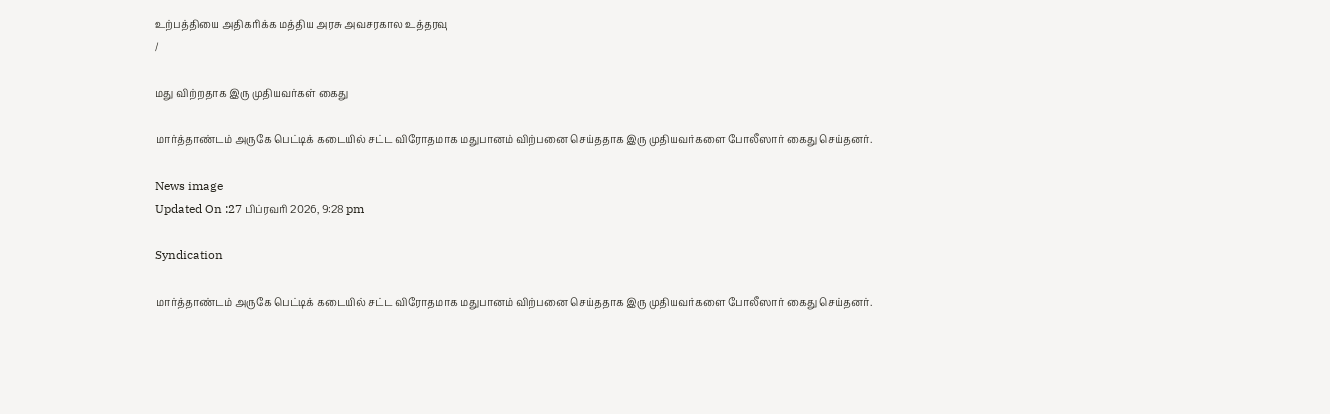உற்பத்தியை அதிகரிக்க மத்திய அரசு அவசரகால உத்தரவு
/

மது விற்றதாக இரு முதியவர்கள் கைது

மார்த்தாண்டம் அருகே பெட்டிக் கடையில் சட்ட விரோதமாக மதுபானம் விற்பனை செய்ததாக இரு முதியவர்களை போலீஸார் கைது செய்தனர்.

News image
Updated On :27 பிப்ரவரி 2026, 9:28 pm

Syndication

மார்த்தாண்டம் அருகே பெட்டிக் கடையில் சட்ட விரோதமாக மதுபானம் விற்பனை செய்ததாக இரு முதியவர்களை போலீஸார் கைது செய்தனர்.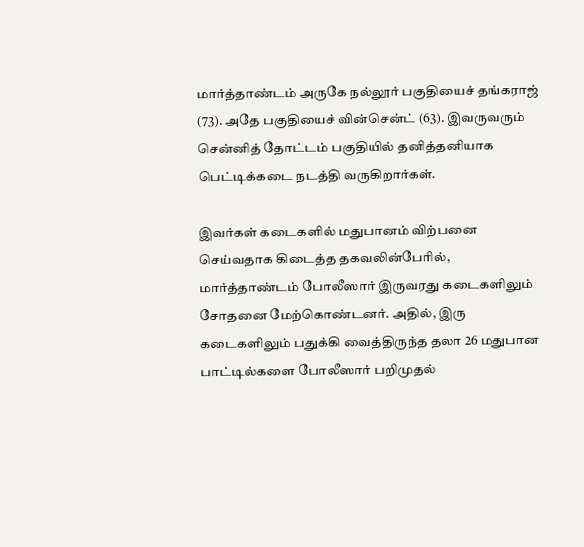மார்த்தாண்டம் அருகே நல்லூர் பகுதியைச் தங்கராஜ் (73). அதே பகுதியைச் வின்சென்ட் (63). இவருவரும் சென்னித் தோட்டம் பகுதியில் தனித்தனியாக பெட்டிக்கடை நடத்தி வருகிறார்கள்.

இவர்கள் கடைகளில் மதுபானம் விற்பனை செய்வதாக கிடைத்த தகவலின்பேரில், மார்த்தாண்டம் போலீஸார் இருவரது கடைகளிலும் சோதனை மேற்கொண்டனர். அதில், இரு கடைகளிலும் பதுக்கி வைத்திருந்த தலா 26 மதுபான பாட்டில்களை போலீஸார் பறிமுதல்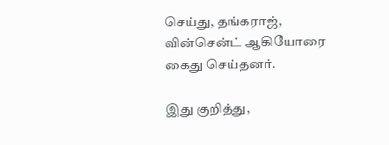செய்து, தங்கராஜ், வின்சென்ட் ஆகியோரை கைது செய்தனர்.

இது குறித்து,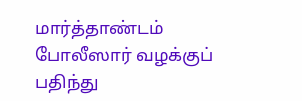மார்த்தாண்டம் போலீஸார் வழக்குப் பதிந்து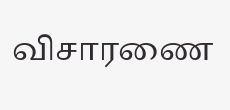விசாரணை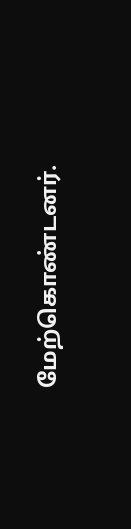மேற்கொண்டனர்.